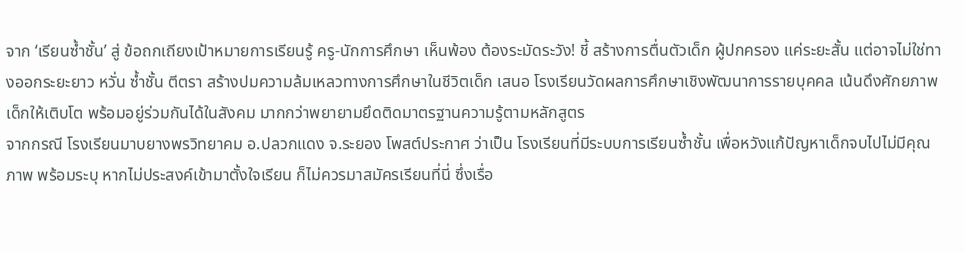จาก ‘เรียนซ้ำชั้น’ สู่ ข้อถกเถียงเป้าหมายการเรียนรู้ ครู-นักการศึกษา เห็นพ้อง ต้องระมัดระวัง! ชี้ สร้างการตื่นตัวเด็ก ผู้ปกครอง แค่ระยะสั้น แต่อาจไม่ใช่ทางออกระยะยาว หวั่น ซ้ำชั้น ตีตรา สร้างปมความล้มเหลวทางการศึกษาในชีวิตเด็ก เสนอ โรงเรียนวัดผลการศึกษาเชิงพัฒนาการรายบุคคล เน้นดึงศักยภาพเด็กให้เติบโต พร้อมอยู่ร่วมกันได้ในสังคม มากกว่าพยายามยึดติดมาตรฐานความรู้ตามหลักสูตร
จากกรณี โรงเรียนมาบยางพรวิทยาคม อ.ปลวกแดง จ.ระยอง โพสต์ประกาศ ว่าเป็น โรงเรียนที่มีระบบการเรียนซ้ำชั้น เพื่อหวังแก้ปัญหาเด็กจบไปไม่มีคุณภาพ พร้อมระบุ หากไม่ประสงค์เข้ามาตั้งใจเรียน ก็ไม่ควรมาสมัครเรียนที่นี่ ซึ่งเรื่อ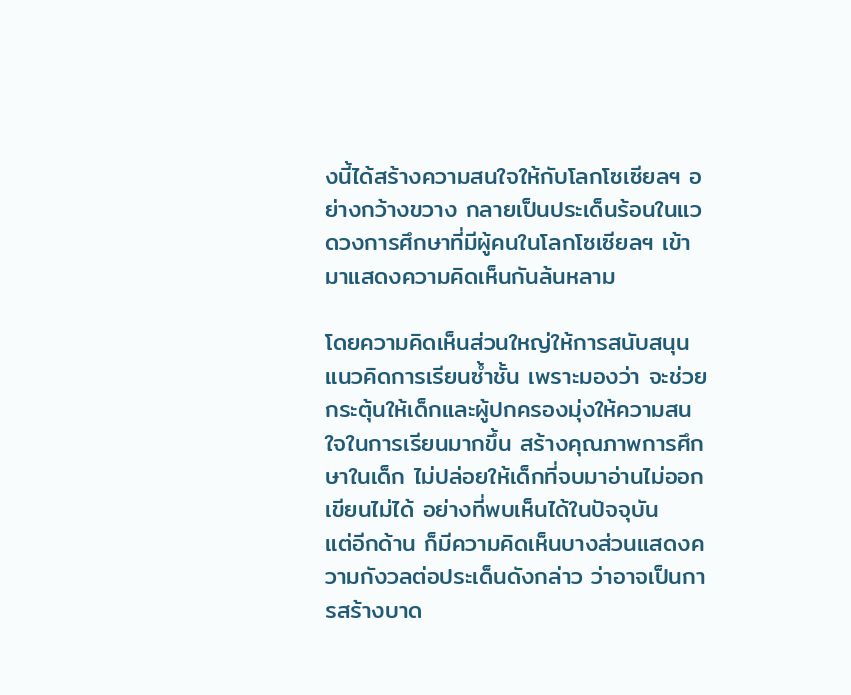งนี้ได้สร้างความสนใจให้กับโลกโซเซียลฯ อย่างกว้างขวาง กลายเป็นประเด็นร้อนในแวดวงการศึกษาที่มีผู้คนในโลกโซเซียลฯ เข้ามาแสดงความคิดเห็นกันล้นหลาม

โดยความคิดเห็นส่วนใหญ่ให้การสนับสนุนแนวคิดการเรียนซ้ำชั้น เพราะมองว่า จะช่วยกระตุ้นให้เด็กและผู้ปกครองมุ่งให้ความสนใจในการเรียนมากขึ้น สร้างคุณภาพการศึกษาในเด็ก ไม่ปล่อยให้เด็กที่จบมาอ่านไม่ออกเขียนไม่ได้ อย่างที่พบเห็นได้ในปัจจุบัน
แต่อีกด้าน ก็มีความคิดเห็นบางส่วนแสดงความกังวลต่อประเด็นดังกล่าว ว่าอาจเป็นการสร้างบาด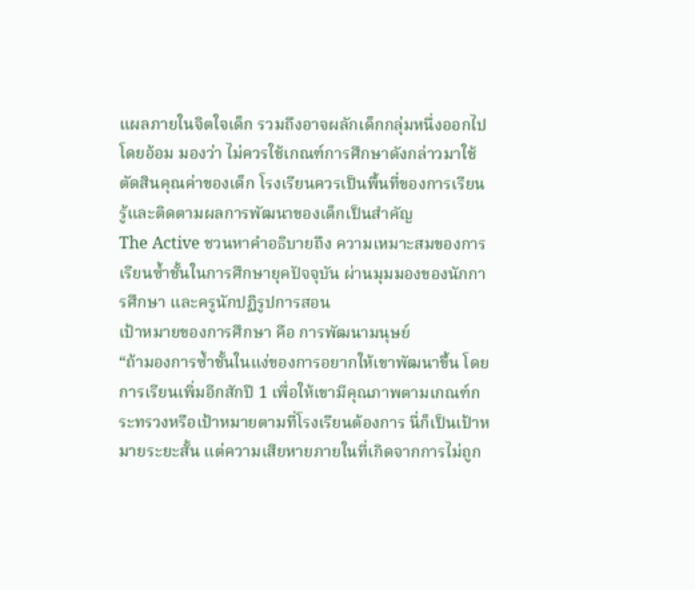แผลภายในจิตใจเด็ก รวมถึงอาจผลักเด็กกลุ่มหนึ่งออกไปโดยอ้อม มองว่า ไม่ควรใช้เกณฑ์การศึกษาดังกล่าวมาใช้ตัดสินคุณค่าของเด็ก โรงเรียนควรเป็นพื้นที่ของการเรียนรู้และติดตามผลการพัฒนาของเด็กเป็นสำคัญ
The Active ชวนหาคำอธิบายถึง ความเหมาะสมของการเรียนซ้ำชั้นในการศึกษายุคปัจจุบัน ผ่านมุมมองของนักการศึกษา และครูนักปฏิรูปการสอน
เป้าหมายของการศึกษา คือ การพัฒนามนุษย์
“ถ้ามองการซ้ำชั้นในแง่ของการอยากให้เขาพัฒนาขึ้น โดยการเรียนเพิ่มอีกสักปี 1 เพื่อให้เขามีคุณภาพตามเกณฑ์กระทรวงหรือเป้าหมายตามที่โรงเรียนต้องการ นี่ก็เป็นเป้าหมายระยะสั้น แต่ความเสียหายภายในที่เกิดจากการไม่ถูก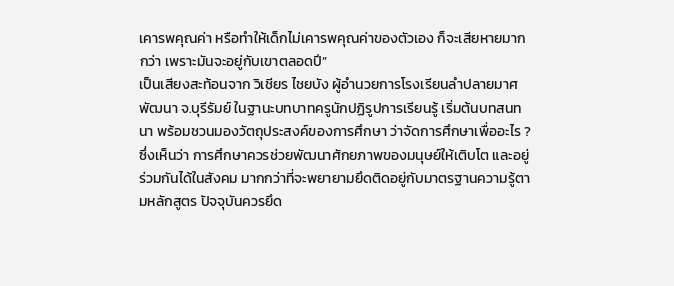เคารพคุณค่า หรือทำให้เด็กไม่เคารพคุณค่าของตัวเอง ก็จะเสียหายมากกว่า เพราะมันจะอยู่กับเขาตลอดปี”
เป็นเสียงสะท้อนจาก วิเชียร ไชยบัง ผู้อำนวยการโรงเรียนลำปลายมาศพัฒนา จ.บุรีรัมย์ ในฐานะบทบาทครูนักปฏิรูปการเรียนรู้ เริ่มต้นบทสนทนา พร้อมชวนมองวัตถุประสงค์ของการศึกษา ว่าจัดการศึกษาเพื่ออะไร ? ซึ่งเห็นว่า การศึกษาควรช่วยพัฒนาศักยภาพของมนุษย์ให้เติบโต และอยู่ร่วมกันได้ในสังคม มากกว่าที่จะพยายามยึดติดอยู่กับมาตรฐานความรู้ตามหลักสูตร ปัจจุบันควรยึด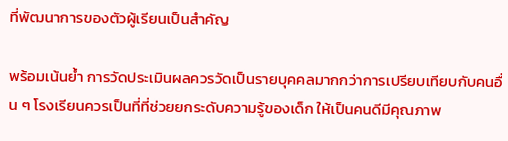ที่พัฒนาการของตัวผู้เรียนเป็นสำคัญ

พร้อมเน้นย้ำ การวัดประเมินผลควรวัดเป็นรายบุคคลมากกว่าการเปรียบเทียบกับคนอื่น ๆ โรงเรียนควรเป็นที่ที่ช่วยยกระดับความรู้ของเด็ก ให้เป็นคนดีมีคุณภาพ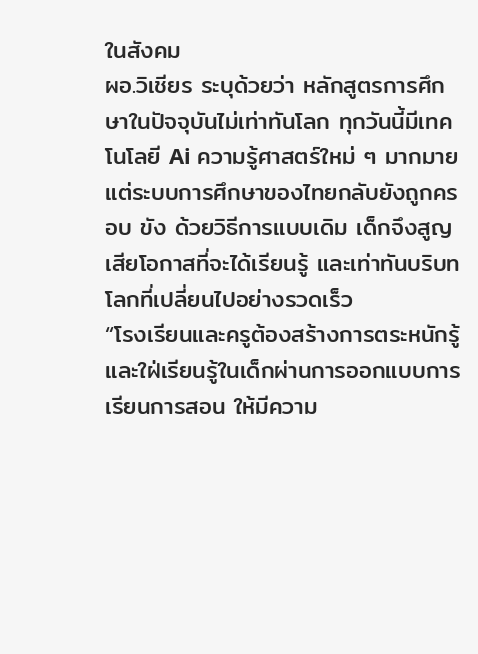ในสังคม
ผอ.วิเชียร ระบุด้วยว่า หลักสูตรการศึกษาในปัจจุบันไม่เท่าทันโลก ทุกวันนี้มีเทคโนโลยี Ai ความรู้ศาสตร์ใหม่ ๆ มากมาย แต่ระบบการศึกษาของไทยกลับยังถูกครอบ ขัง ด้วยวิธีการแบบเดิม เด็กจึงสูญเสียโอกาสที่จะได้เรียนรู้ และเท่าทันบริบทโลกที่เปลี่ยนไปอย่างรวดเร็ว
“โรงเรียนและครูต้องสร้างการตระหนักรู้ และใฝ่เรียนรู้ในเด็กผ่านการออกแบบการเรียนการสอน ให้มีความ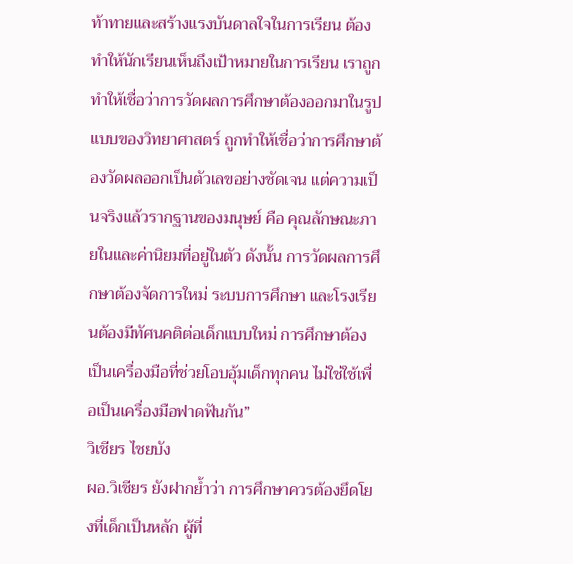ท้าทายและสร้างแรงบันดาลใจในการเรียน ต้องทำให้นักเรียนเห็นถึงเป้าหมายในการเรียน เราถูกทำให้เชื่อว่าการวัดผลการศึกษาต้องออกมาในรูปแบบของวิทยาศาสตร์ ถูกทำให้เชื่อว่าการศึกษาต้องวัดผลออกเป็นตัวเลขอย่างชัดเจน แต่ความเป็นจริงแล้วรากฐานของมนุษย์ คือ คุณลักษณะภายในและค่านิยมที่อยู่ในตัว ดังนั้น การวัดผลการศึกษาต้องจัดการใหม่ ระบบการศึกษา และโรงเรียนต้องมีทัศนคติต่อเด็กแบบใหม่ การศึกษาต้องเป็นเครื่องมือที่ช่วยโอบอุ้มเด็กทุกคน ไม่ใช่ใช้เพื่อเป็นเครื่องมือฟาดฟันกัน”
วิเชียร ไชยบัง
ผอ.วิเชียร ยังฝากย้ำว่า การศึกษาควรต้องยึดโยงที่เด็กเป็นหลัก ผู้ที่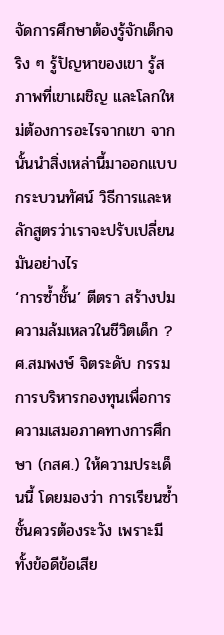จัดการศึกษาต้องรู้จักเด็กจริง ๆ รู้ปัญหาของเขา รู้สภาพที่เขาเผชิญ และโลกใหม่ต้องการอะไรจากเขา จากนั้นนำสิ่งเหล่านี้มาออกแบบกระบวนทัศน์ วิธีการและหลักสูตรว่าเราจะปรับเปลี่ยนมันอย่างไร
‘การซ้ำชั้น’ ตีตรา สร้างปมความล้มเหลวในชีวิตเด็ก ?
ศ.สมพงษ์ จิตระดับ กรรมการบริหารกองทุนเพื่อการความเสมอภาคทางการศึกษา (กสศ.) ให้ความประเด็นนี้ โดยมองว่า การเรียนซ้ำชั้นควรต้องระวัง เพราะมีทั้งข้อดีข้อเสีย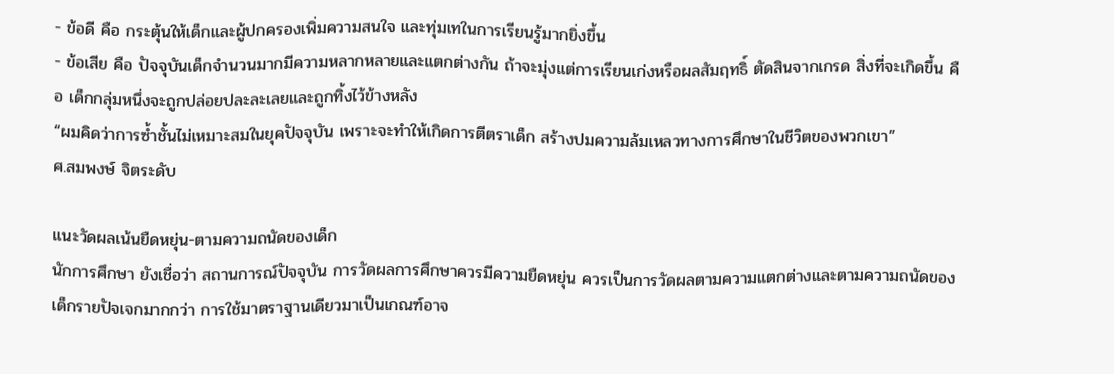- ข้อดี คือ กระตุ้นให้เด็กและผู้ปกครองเพิ่มความสนใจ และทุ่มเทในการเรียนรู้มากยิ่งขึ้น
- ข้อเสีย คือ ปัจจุบันเด็กจำนวนมากมีความหลากหลายและแตกต่างกัน ถ้าจะมุ่งแต่การเรียนเก่งหรือผลสัมฤทธิ์ ตัดสินจากเกรด สิ่งที่จะเกิดขึ้น คือ เด็กกลุ่มหนึ่งจะถูกปล่อยปละละเลยและถูกทิ้งไว้ข้างหลัง
“ผมคิดว่าการซ้ำชั้นไม่เหมาะสมในยุคปัจจุบัน เพราะจะทำให้เกิดการตีตราเด็ก สร้างปมความล้มเหลวทางการศึกษาในชีวิตของพวกเขา”
ศ.สมพงษ์ จิตระดับ

แนะวัดผลเน้นยืดหยุ่น-ตามความถนัดของเด็ก
นักการศึกษา ยังเชื่อว่า สถานการณ์ปัจจุบัน การวัดผลการศึกษาควรมีความยืดหยุ่น ควรเป็นการวัดผลตามความแตกต่างและตามความถนัดของเด็กรายปัจเจกมากกว่า การใช้มาตราฐานเดียวมาเป็นเกณฑ์อาจ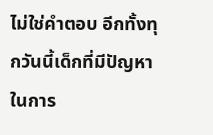ไม่ใช่คำตอบ อีกทั้งทุกวันนี้เด็กที่มีปัญหาในการ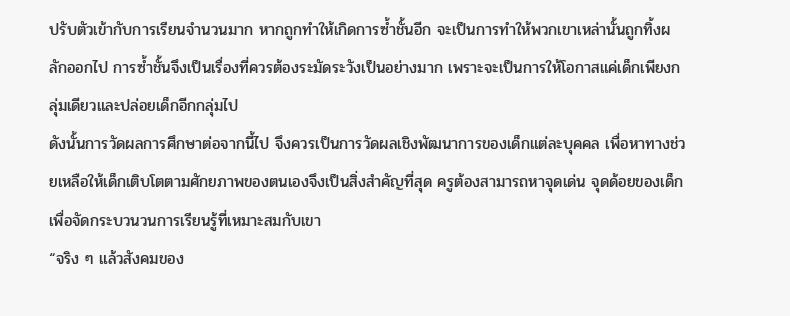ปรับตัวเข้ากับการเรียนจำนวนมาก หากถูกทำให้เกิดการซ้ำชั้นอีก จะเป็นการทำให้พวกเขาเหล่านั้นถูกทิ้งผลักออกไป การซ้ำชั้นจึงเป็นเรื่องที่ควรต้องระมัดระวังเป็นอย่างมาก เพราะจะเป็นการให้โอกาสแค่เด็กเพียงกลุ่มเดียวและปล่อยเด็กอีกกลุ่มไป
ดังนั้นการวัดผลการศึกษาต่อจากนี้ไป จึงควรเป็นการวัดผลเชิงพัฒนาการของเด็กแต่ละบุคคล เพื่อหาทางช่วยเหลือให้เด็กเติบโตตามศักยภาพของตนเองจึงเป็นสิ่งสำคัญที่สุด ครูต้องสามารถหาจุดเด่น จุดด้อยของเด็กเพื่อจัดกระบวนวนการเรียนรู้ที่เหมาะสมกับเขา
“จริง ๆ แล้วสังคมของ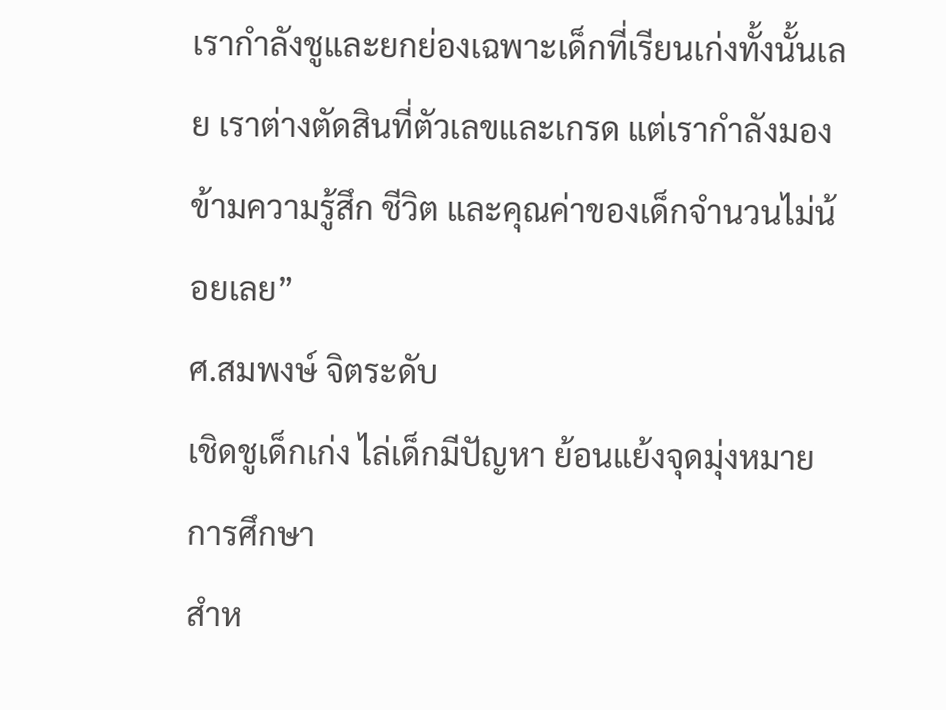เรากำลังชูและยกย่องเฉพาะเด็กที่เรียนเก่งทั้งนั้นเลย เราต่างตัดสินที่ตัวเลขและเกรด แต่เรากำลังมองข้ามความรู้สึก ชีวิต และคุณค่าของเด็กจำนวนไม่น้อยเลย”
ศ.สมพงษ์ จิตระดับ
เชิดชูเด็กเก่ง ไล่เด็กมีปัญหา ย้อนแย้งจุดมุ่งหมายการศึกษา
สำห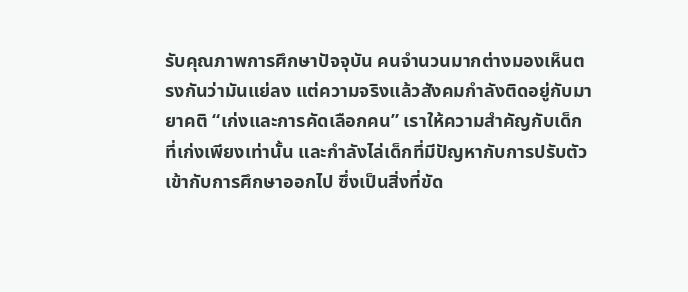รับคุณภาพการศึกษาปัจจุบัน คนจำนวนมากต่างมองเห็นตรงกันว่ามันแย่ลง แต่ความจริงแล้วสังคมกำลังติดอยู่กับมายาคติ “เก่งและการคัดเลือกคน” เราให้ความสำคัญกับเด็กที่เก่งเพียงเท่านั้น และกำลังไล่เด็กที่มีปัญหากับการปรับตัวเข้ากับการศึกษาออกไป ซึ่งเป็นสิ่งที่ขัด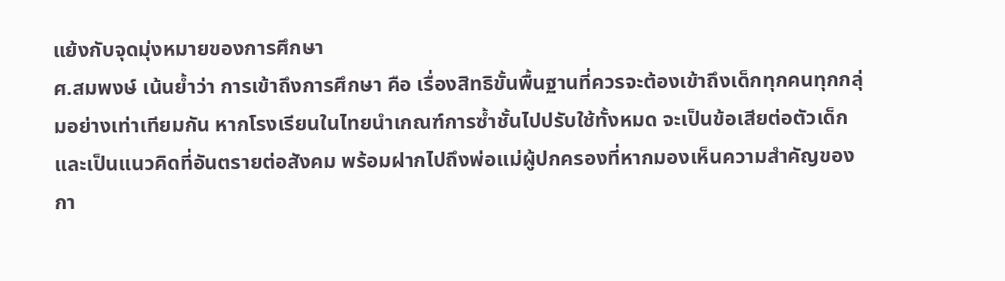แย้งกับจุดมุ่งหมายของการศึกษา
ศ.สมพงษ์ เน้นย้ำว่า การเข้าถึงการศึกษา คือ เรื่องสิทธิขั้นพื้นฐานที่ควรจะต้องเข้าถึงเด็กทุกคนทุกกลุ่มอย่างเท่าเทียมกัน หากโรงเรียนในไทยนำเกณฑ์การซ้ำชั้นไปปรับใช้ทั้งหมด จะเป็นข้อเสียต่อตัวเด็ก และเป็นแนวคิดที่อันตรายต่อสังคม พร้อมฝากไปถึงพ่อแม่ผู้ปกครองที่หากมองเห็นความสำคัญของกา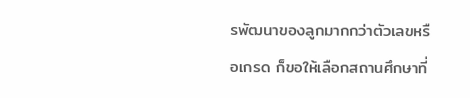รพัฒนาของลูกมากกว่าตัวเลขหรือเกรด ก็ขอให้เลือกสถานศึกษาที่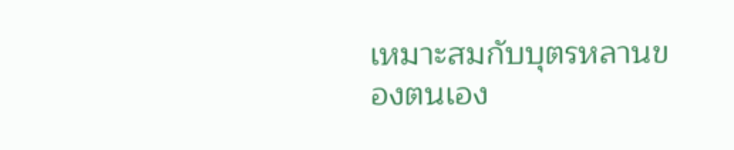เหมาะสมกับบุตรหลานของตนเอง